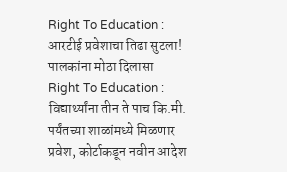Right To Education : आरटीई प्रवेशाचा तिढा सुटला! पालकांना मोठा दिलासा
Right To Education : विद्यार्थ्यांना तीन ते पाच कि.मी. पर्यंतच्या शाळांमध्ये मिळणार प्रवेश, कोर्टाकडून नवीन आदेश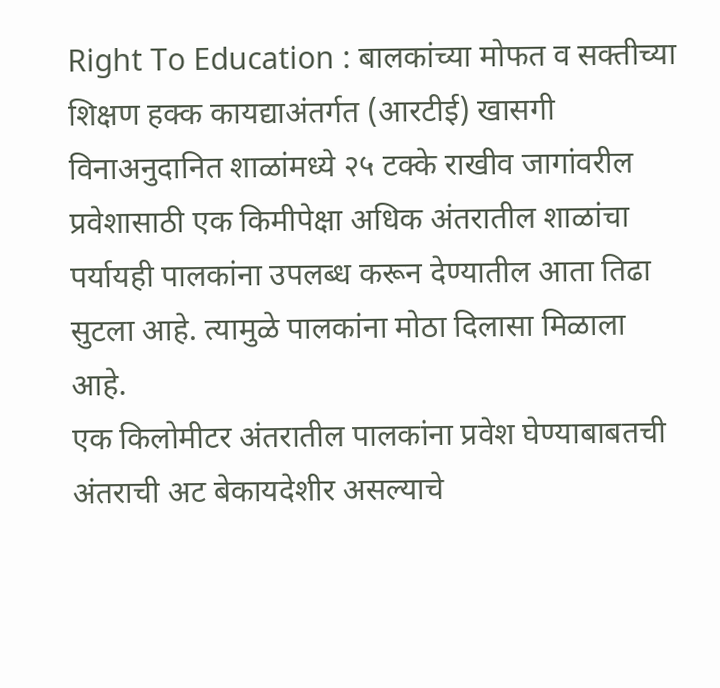Right To Education : बालकांच्या मोफत व सक्तीच्या शिक्षण हक्क कायद्याअंतर्गत (आरटीई) खासगी विनाअनुदानित शाळांमध्ये २५ टक्के राखीव जागांवरील प्रवेशासाठी एक किमीपेक्षा अधिक अंतरातील शाळांचा पर्यायही पालकांना उपलब्ध करून देण्यातील आता तिढा सुटला आहे. त्यामुळे पालकांना मोठा दिलासा मिळाला आहे.
एक किलोमीटर अंतरातील पालकांना प्रवेश घेण्याबाबतची अंतराची अट बेकायदेशीर असल्याचे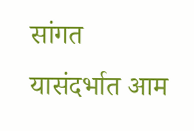सांगत यासंदर्भात आम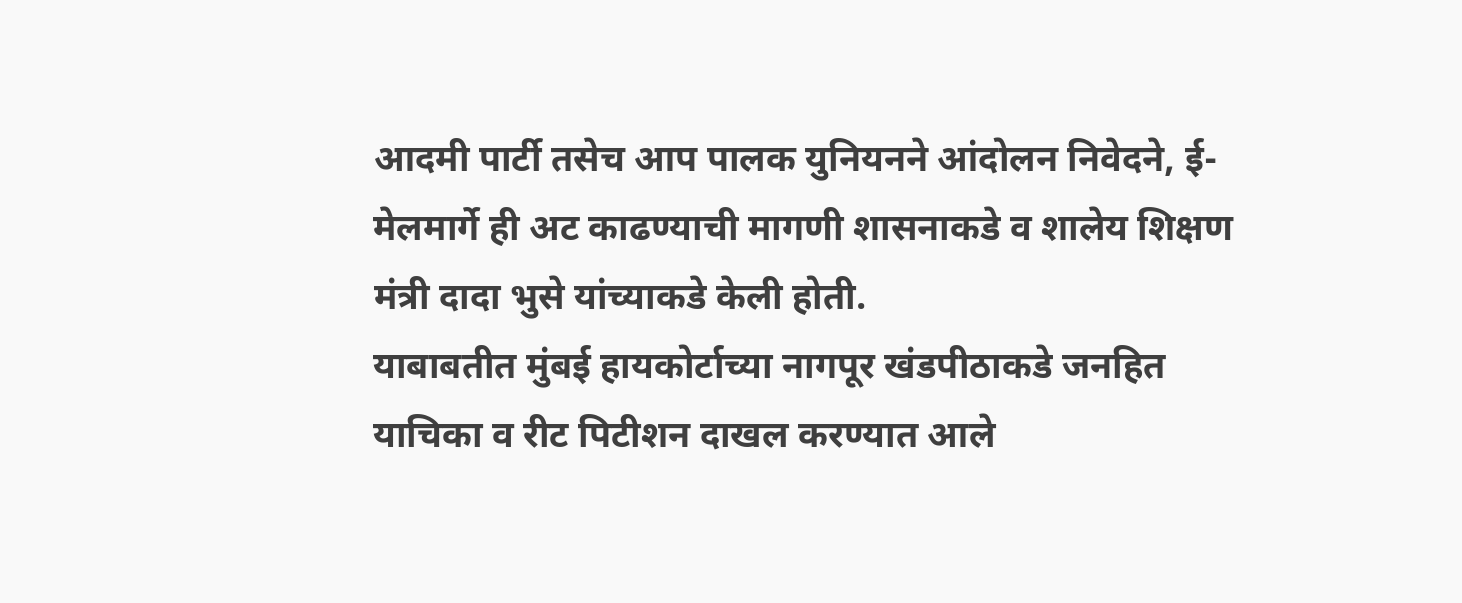आदमी पार्टी तसेच आप पालक युनियनने आंदोलन निवेदने, ई-मेलमार्गे ही अट काढण्याची मागणी शासनाकडे व शालेय शिक्षण मंत्री दादा भुसे यांच्याकडे केली होती.
याबाबतीत मुंबई हायकोर्टाच्या नागपूर खंडपीठाकडे जनहित याचिका व रीट पिटीशन दाखल करण्यात आले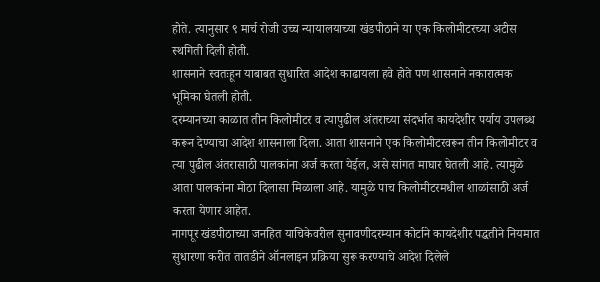होते. त्यानुसार ९ मार्च रोजी उच्च न्यायालयाच्या खंडपीठाने या एक किलोमीटरच्या अटीस स्थगिती दिली होती.
शासनाने स्वतःहून याबाबत सुधारित आदेश काढायला हवे होते पण शासनाने नकारात्मक भूमिका घेतली होती.
दरम्यानच्या काळात तीन किलोमीटर व त्यापुढील अंतराच्या संदर्भात कायदेशीर पर्याय उपलब्ध करून देण्याचा आदेश शासनाला दिला. आता शासनाने एक किलोमीटरवरून तीन किलोमीटर व त्या पुढील अंतरासाठी पालकांना अर्ज करता येईल, असे सांगत माघार घेतली आहे. त्यामुळे आता पालकांना मोठा दिलासा मिळाला आहे. यामुळे पाच किलोमीटरमधील शाळांसाठी अर्ज करता येणार आहेत.
नागपूर खंडपीठाच्या जनहित याचिकेवरील सुनावणीदरम्यान कोर्टाने कायदेशीर पद्धतीने नियमात सुधारणा करीत तातडीने ऑनलाइन प्रक्रिया सुरू करण्याचे आदेश दिलेले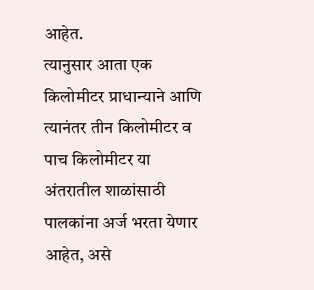आहेत.
त्यानुसार आता एक किलोमीटर प्राधान्याने आणि त्यानंतर तीन किलोमीटर व पाच किलोमीटर या अंतरातील शाळांसाठी पालकांना अर्ज भरता येणार आहेत, असे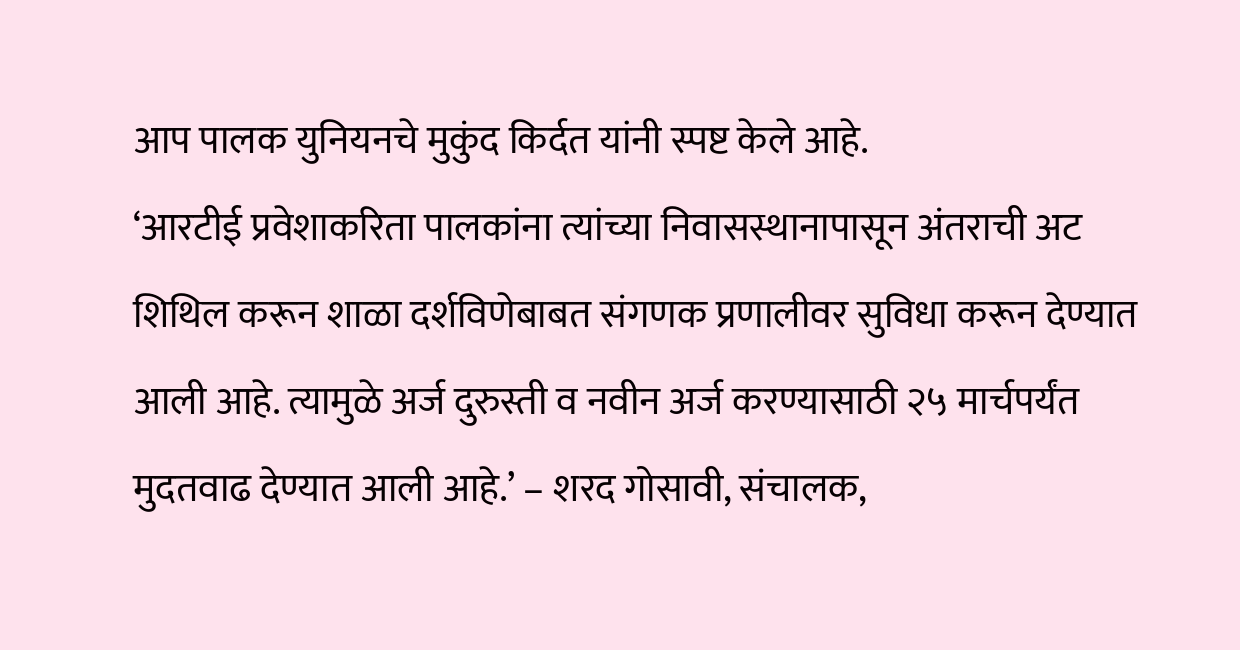आप पालक युनियनचे मुकुंद किर्दत यांनी स्पष्ट केले आहे.
‘आरटीई प्रवेशाकरिता पालकांना त्यांच्या निवासस्थानापासून अंतराची अट शिथिल करून शाळा दर्शविणेबाबत संगणक प्रणालीवर सुविधा करून देण्यात आली आहे. त्यामुळे अर्ज दुरुस्ती व नवीन अर्ज करण्यासाठी २५ मार्चपर्यंत मुदतवाढ देण्यात आली आहे.’ – शरद गोसावी, संचालक,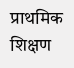प्राथमिक शिक्षण